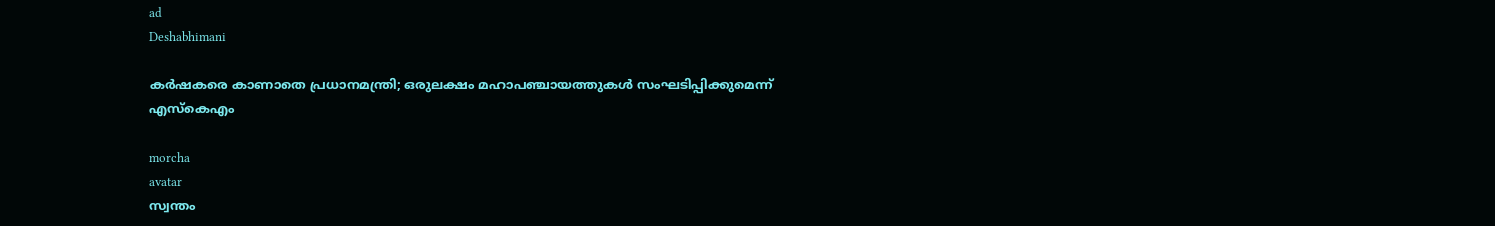ad
Deshabhimani

കർഷകരെ കാണാതെ പ്രധാനമന്ത്രി; ഒരുലക്ഷം മഹാപഞ്ചായത്തുകൾ സംഘടിപ്പിക്കുമെന്ന്‌ എസ്‌കെഎം

morcha
avatar
സ്വന്തം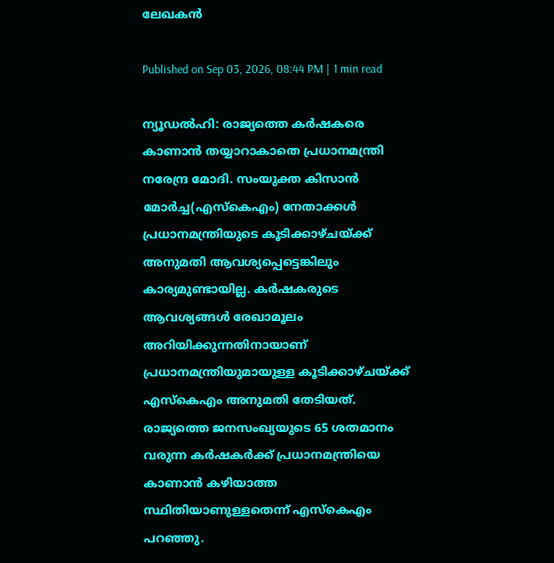ലേഖകൻ

Published on Sep 03, 2026, 08:44 PM | 1 min read

ന്യൂഡൽഹി: രാജ്യത്തെ കർഷകരെ കാണാൻ തയ്യാറാകാതെ പ്രധാനമന്ത്രി നരേന്ദ്ര മോദി. സംയുക്ത കിസാൻ മോർച്ച(എസ്‌കെഎം) നേതാക്കൾ പ്രധാനമന്ത്രിയുടെ കൂടിക്കാഴ്‌ചയ്‌ക്ക്‌ അനുമതി ആവശ്യപ്പെട്ടെങ്കിലും കാര്യമുണ്ടായില്ല. കർഷകരുടെ ആവശ്യങ്ങൾ രേഖാമൂലം അറിയിക്കുന്നതിനായാണ്‌ പ്രധാനമന്ത്രിയുമായുള്ള കൂടിക്കാഴ്‌ചയ്‌ക്ക്‌ എസ്‌കെഎം അനുമതി തേടിയത്‌. രാജ്യത്തെ ജനസംഖ്യയുടെ 65 ശതമാനം വരുന്ന കർഷകർക്ക്‌ പ്രധാനമന്ത്രിയെ കാണാൻ കഴിയാത്ത സ്ഥിതിയാണുള്ളതെന്ന്‌ എസ്‌കെഎം പറഞ്ഞു.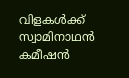വിളകൾക്ക്‌ സ്വാമിനാഥൻ കമീഷൻ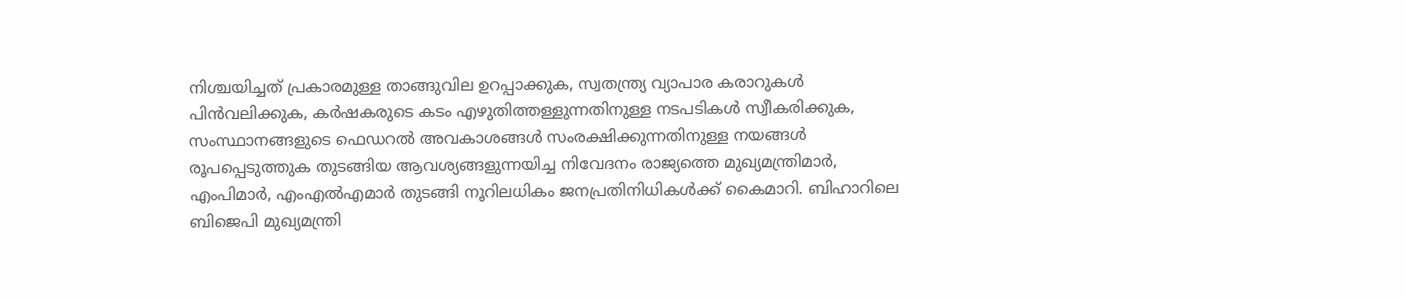നിശ്ചയിച്ചത്‌ പ്രകാരമുള്ള താങ്ങുവില ഉറപ്പാക്കുക, സ്വതന്ത്ര്യ വ്യാപാര കരാറുകൾ പിൻവലിക്കുക, കർഷകരുടെ കടം എഴുതിത്തള്ളുന്നതിനുള്ള നടപടികൾ സ്വീകരിക്കുക, സംസ്ഥാനങ്ങളുടെ ഫെഡറൽ അവകാശങ്ങൾ സംരക്ഷിക്കുന്നതിനുള്ള നയങ്ങൾ ര‍ൂപപ്പെടുത്തുക തുടങ്ങിയ ആവശ്യങ്ങളുന്നയിച്ച നിവേദനം രാജ്യത്തെ മുഖ്യമന്ത്രിമാർ, എംപിമാർ, എംഎൽഎമാർ തുടങ്ങി നൂ‍റിലധികം ജനപ്രതിനിധികൾക്ക്‌ കൈമാറി. ബിഹാറിലെ ബിജെപി മുഖ്യമന്ത്രി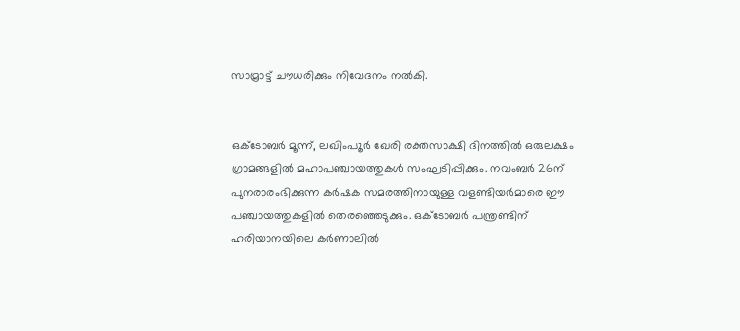സാമ്രാട്ട്‌ ച‍ൗധരിക്കും നിവേദനം നൽകി.


ഒക്‌ടോബർ മൂന്ന്‌, ലഖിംപ‍‍ൂർ ഖേരി രക്തസാക്ഷി ദിനത്തിൽ ഒരുലക്ഷം ഗ്രാമങ്ങളിൽ മഹാപഞ്ചായത്തുകൾ സംഘടിപ്പിക്കും. നവംബർ 26ന്‌ പുനരാരംഭിക്കുന്ന കർഷക സമരത്തിനായുള്ള വളണ്ടിയർമാരെ ഇ‍ൗ പഞ്ചായത്തുകളിൽ തെരഞ്ഞെടുക്കും. ഒക്‌ടോബർ പന്ത്രണ്ടിന്‌ ഹരിയാനയിലെ കർണാലിൽ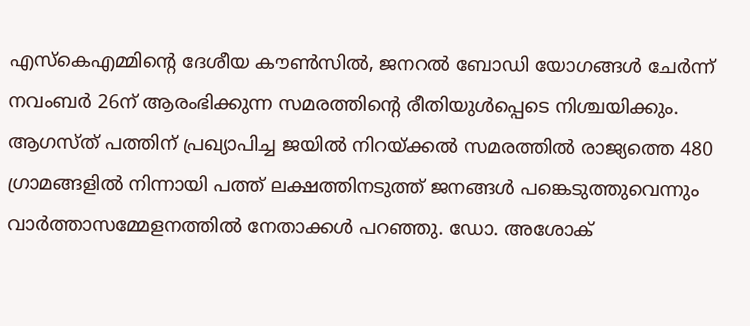എസ്‌കെഎമ്മിന്റെ ദേശീയ ക‍ൗൺസിൽ, ജനറൽ ബോഡി യോഗങ്ങൾ ചേർന്ന്‌ നവംബർ 26ന്‌ ആരംഭിക്കുന്ന സമരത്തിന്റെ രീതിയുൾപ്പെടെ നിശ്ചയിക്കും. ആഗസ്‌ത്‌ പത്തിന്‌ പ്രഖ്യാപിച്ച ജയിൽ നിറയ്ക്കൽ സമരത്തിൽ രാജ്യത്തെ 480 ഗ്രാമങ്ങളിൽ നിന്നായി പത്ത്‌ ലക്ഷത്തിനടുത്ത്‌ ജനങ്ങൾ പങ്കെടുത്തുവെന്നും വാർത്താസമ്മേളനത്തിൽ നേതാക്കൾ പറഞ്ഞു. ഡോ. അശോക്‌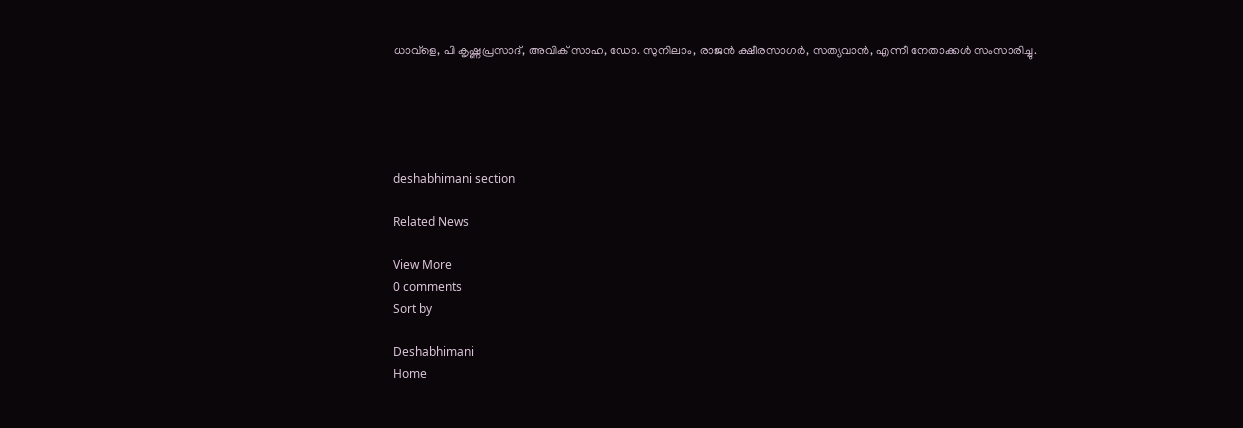ധാവ്‌ളെ, പി കൃഷ്ണപ്രസാദ്‌, അവിക്‌ സാഹ, ഡോ. സുനിലാം, രാജൻ ക്ഷീരസാഗർ, സത്യവാൻ, എന്നീ നേതാക്കൾ സംസാരിച്ചു.





deshabhimani section

Related News

View More
0 comments
Sort by

Deshabhimani
Home